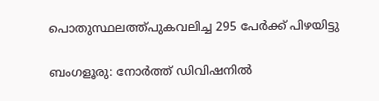പൊതുസ്ഥലത്ത്പുകവലിച്ച 295 പേർക്ക് പിഴയിട്ടു

ബംഗളൂരു: നോർത്ത് ഡിവിഷനിൽ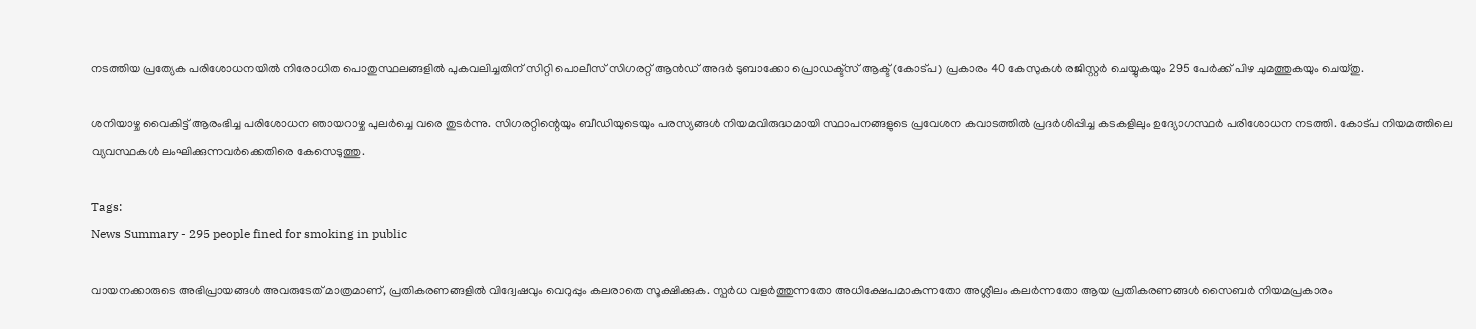നടത്തിയ പ്രത്യേക പരിശോധനയിൽ നിരോധിത പൊതുസ്ഥലങ്ങളിൽ പുകവലിച്ചതിന് സിറ്റി പൊലീസ് സിഗരറ്റ് ആൻഡ് അദർ ടുബാക്കോ പ്രൊഡക്ട്സ് ആക്ട് (കോട്പ) പ്രകാരം 40 കേസുകൾ രജിസ്റ്റർ ചെയ്യുകയും 295 പേർക്ക് പിഴ ചുമത്തുകയും ചെയ്തു.

ശനിയാഴ്ച വൈകിട്ട് ആരംഭിച്ച പരിശോധന ഞായറാഴ്ച പുലർച്ചെ വരെ തുടർന്നു. സിഗരറ്റിന്റെയും ബീഡിയുടെയും പരസ്യങ്ങൾ നിയമവിരുദ്ധമായി സ്ഥാപനങ്ങളുടെ പ്രവേശന കവാടത്തിൽ പ്രദർശിപ്പിച്ച കടകളിലും ഉദ്യോഗസ്ഥർ പരിശോധന നടത്തി. കോട്പ നിയമത്തിലെ വ്യവസ്ഥകൾ ലംഘിക്കുന്നവർക്കെതിരെ കേസെടുത്തു.

Tags:
News Summary - 295 people fined for smoking in public

വായനക്കാരുടെ അഭിപ്രായങ്ങള്‍ അവരുടേത് മാത്രമാണ്, പ്രതികരണങ്ങളിൽ വിദ്വേഷവും വെറുപ്പും കലരാതെ സൂക്ഷിക്കുക. സ്പർധ വളർത്തുന്നതോ അധിക്ഷേപമാകുന്നതോ അശ്ലീലം കലർന്നതോ ആയ പ്രതികരണങ്ങൾ സൈബർ നിയമപ്രകാരം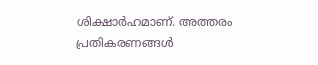ശിക്ഷാർഹമാണ്. അത്തരം പ്രതികരണങ്ങൾ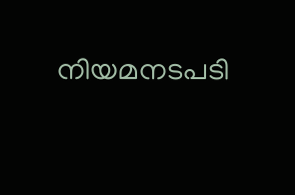നിയമനടപടി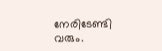നേരിടേണ്ടി വരും.